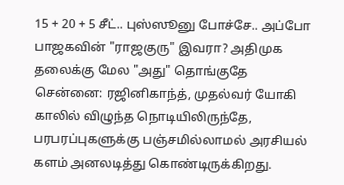15 + 20 + 5 சீட்.. புஸ்ஸூனு போச்சே.. அப்போ பாஜகவின் "ராஜகுரு" இவரா? அதிமுக தலைக்கு மேல "அது" தொங்குதே
சென்னை: ரஜினிகாந்த், முதல்வர் யோகி காலில் விழுந்த நொடியிலிருந்தே, பரபரப்புகளுக்கு பஞ்சமில்லாமல் அரசியல் களம் அனலடித்து கொண்டிருக்கிறது.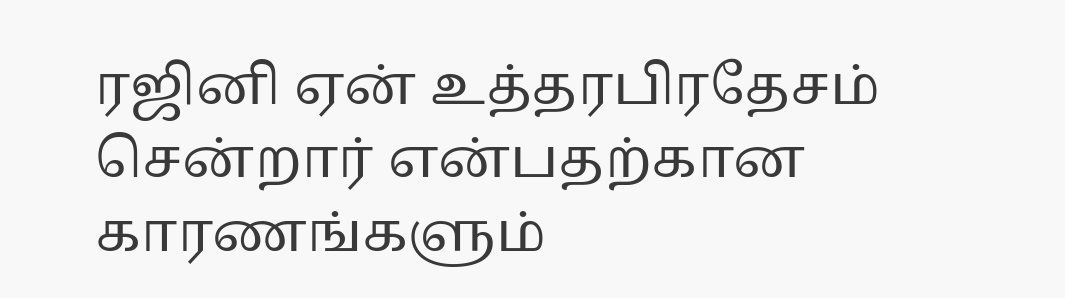ரஜினி ஏன் உத்தரபிரதேசம் சென்றார் என்பதற்கான காரணங்களும்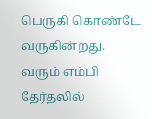பெருகி கொண்டே வருகின்றது.
வரும் எம்பி தேர்தலில்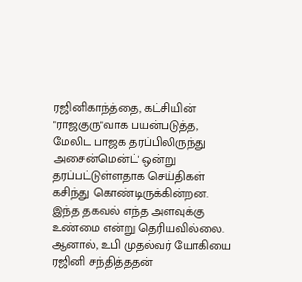ரஜினிகாந்த்தை, கட்சியின் "ராஜகுரு"வாக பயன்படுத்த, மேலிட பாஜக தரப்பிலிருந்து அசைன்மென்ட்' ஒன்று தரப்பட்டுள்ளதாக செய்திகள் கசிந்து கொண்டிருக்கின்றன. இந்த தகவல் எந்த அளவுக்கு உண்மை என்று தெரியவில்லை. ஆனால், உபி முதல்வர் யோகியை ரஜினி சந்தித்ததன்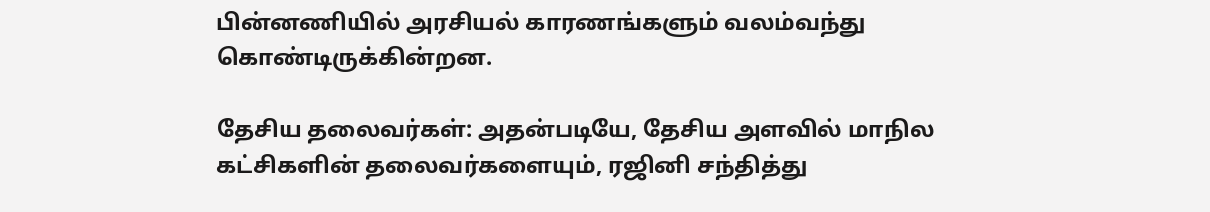பின்னணியில் அரசியல் காரணங்களும் வலம்வந்து கொண்டிருக்கின்றன.

தேசிய தலைவர்கள்: அதன்படியே, தேசிய அளவில் மாநில கட்சிகளின் தலைவர்களையும், ரஜினி சந்தித்து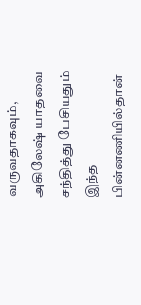வருவதாகவும், அகிலேஷ் யாதவை சந்தித்து பேசியதும் இந்த பின்னணியில்தான்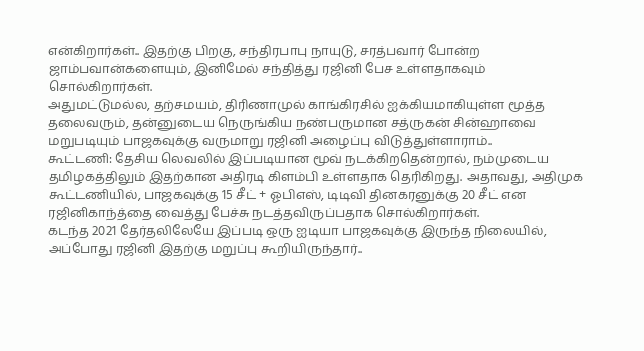என்கிறார்கள்.. இதற்கு பிறகு, சந்திரபாபு நாயுடு, சரத்பவார் போன்ற ஜாம்பவான்களையும், இனிமேல் சந்தித்து ரஜினி பேச உள்ளதாகவும் சொல்கிறார்கள்.
அதுமட்டுமல்ல, தற்சமயம், திரிணாமுல் காங்கிரசில் ஐக்கியமாகியுள்ள மூத்த தலைவரும், தன்னுடைய நெருங்கிய நண்பருமான சத்ருகன் சின்ஹாவை மறுபடியும் பாஜகவுக்கு வருமாறு ரஜினி அழைப்பு விடுத்துள்ளாராம்..
கூட்டணி: தேசிய லெவலில் இப்படியான மூவ் நடக்கிறதென்றால், நம்முடைய தமிழகத்திலும் இதற்கான அதிரடி கிளம்பி உள்ளதாக தெரிகிறது. அதாவது, அதிமுக கூட்டணியில், பாஜகவுக்கு 15 சீட் + ஓபிஎஸ், டிடிவி தினகரனுக்கு 20 சீட் என ரஜினிகாந்த்தை வைத்து பேச்சு நடத்தவிருப்பதாக சொல்கிறார்கள்.
கடந்த 2021 தேர்தலிலேயே இப்படி ஒரு ஐடியா பாஜகவுக்கு இருந்த நிலையில், அப்போது ரஜினி இதற்கு மறுப்பு கூறியிருந்தார்..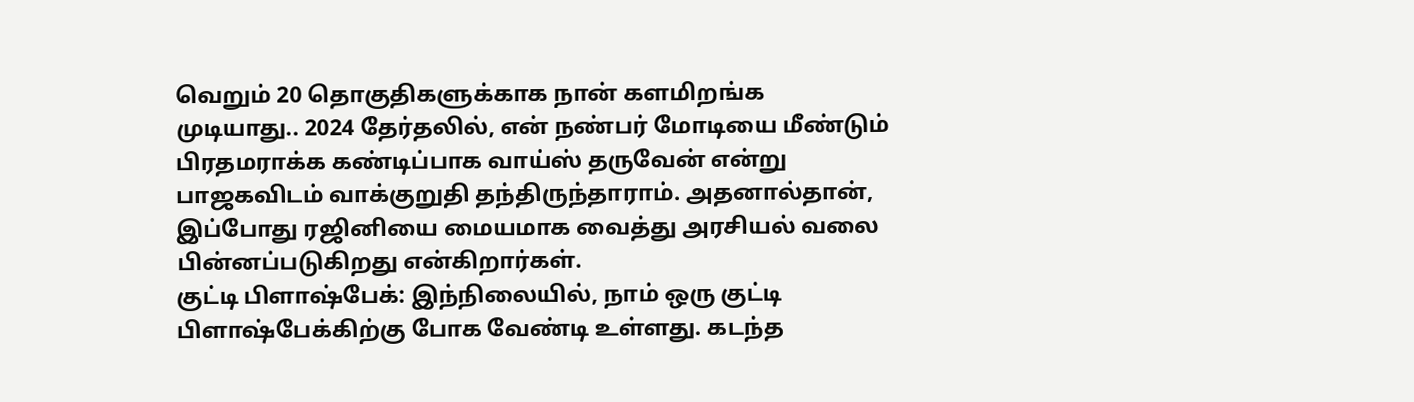வெறும் 20 தொகுதிகளுக்காக நான் களமிறங்க முடியாது.. 2024 தேர்தலில், என் நண்பர் மோடியை மீண்டும் பிரதமராக்க கண்டிப்பாக வாய்ஸ் தருவேன் என்று பாஜகவிடம் வாக்குறுதி தந்திருந்தாராம். அதனால்தான், இப்போது ரஜினியை மையமாக வைத்து அரசியல் வலை பின்னப்படுகிறது என்கிறார்கள்.
குட்டி பிளாஷ்பேக்: இந்நிலையில், நாம் ஒரு குட்டி பிளாஷ்பேக்கிற்கு போக வேண்டி உள்ளது. கடந்த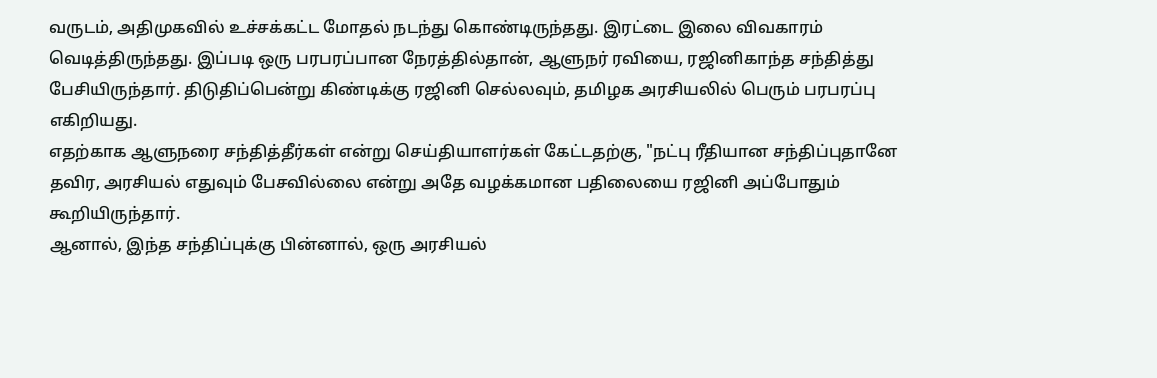வருடம், அதிமுகவில் உச்சக்கட்ட மோதல் நடந்து கொண்டிருந்தது. இரட்டை இலை விவகாரம் வெடித்திருந்தது. இப்படி ஒரு பரபரப்பான நேரத்தில்தான், ஆளுநர் ரவியை, ரஜினிகாந்த சந்தித்து பேசியிருந்தார். திடுதிப்பென்று கிண்டிக்கு ரஜினி செல்லவும், தமிழக அரசியலில் பெரும் பரபரப்பு எகிறியது.
எதற்காக ஆளுநரை சந்தித்தீர்கள் என்று செய்தியாளர்கள் கேட்டதற்கு, "நட்பு ரீதியான சந்திப்புதானே தவிர, அரசியல் எதுவும் பேசவில்லை என்று அதே வழக்கமான பதிலையை ரஜினி அப்போதும் கூறியிருந்தார்.
ஆனால், இந்த சந்திப்புக்கு பின்னால், ஒரு அரசியல்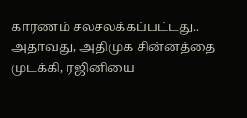காரணம் சலசலக்கப்பட்டது.. அதாவது, அதிமுக சின்னத்தை முடக்கி, ரஜினியை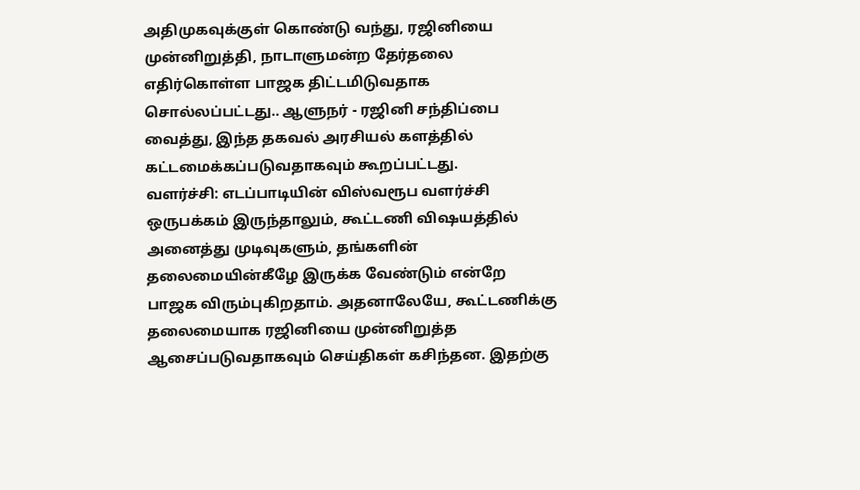அதிமுகவுக்குள் கொண்டு வந்து, ரஜினியை முன்னிறுத்தி, நாடாளுமன்ற தேர்தலை எதிர்கொள்ள பாஜக திட்டமிடுவதாக சொல்லப்பட்டது.. ஆளுநர் - ரஜினி சந்திப்பை வைத்து, இந்த தகவல் அரசியல் களத்தில் கட்டமைக்கப்படுவதாகவும் கூறப்பட்டது.
வளர்ச்சி: எடப்பாடியின் விஸ்வரூப வளர்ச்சி ஒருபக்கம் இருந்தாலும், கூட்டணி விஷயத்தில் அனைத்து முடிவுகளும், தங்களின் தலைமையின்கீழே இருக்க வேண்டும் என்றே பாஜக விரும்புகிறதாம். அதனாலேயே, கூட்டணிக்கு தலைமையாக ரஜினியை முன்னிறுத்த ஆசைப்படுவதாகவும் செய்திகள் கசிந்தன. இதற்கு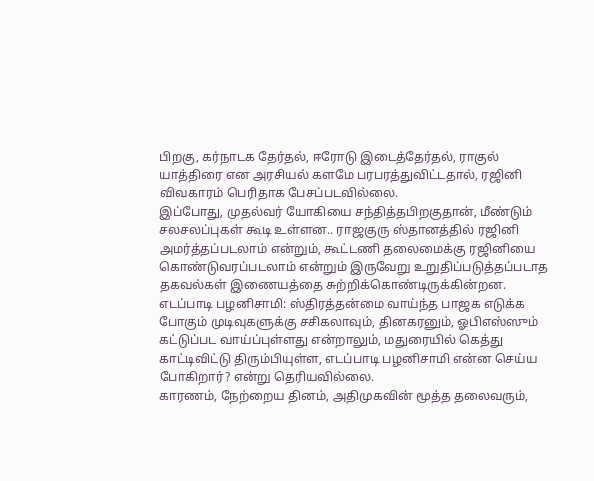பிறகு, கர்நாடக தேர்தல், ஈரோடு இடைத்தேர்தல், ராகுல் யாத்திரை என அரசியல் களமே பரபரத்துவிட்டதால், ரஜினி விவகாரம் பெரிதாக பேசப்படவில்லை.
இப்போது, முதல்வர் யோகியை சந்தித்தபிறகுதான், மீண்டும் சலசலப்புகள் கூடி உள்ளன.. ராஜகுரு ஸ்தானத்தில் ரஜினி அமர்த்தப்படலாம் என்றும், கூட்டணி தலைமைக்கு ரஜினியை கொண்டுவரப்படலாம் என்றும் இருவேறு உறுதிப்படுத்தப்படாத தகவல்கள் இணையத்தை சுற்றிக்கொண்டிருக்கின்றன.
எடப்பாடி பழனிசாமி: ஸ்திரத்தன்மை வாய்ந்த பாஜக எடுக்க போகும் முடிவுகளுக்கு சசிகலாவும், தினகரனும், ஓபிஎஸ்ஸும் கட்டுப்பட வாய்ப்புள்ளது என்றாலும், மதுரையில் கெத்து காட்டிவிட்டு திரும்பியுள்ள, எடப்பாடி பழனிசாமி என்ன செய்ய போகிறார்? என்று தெரியவில்லை.
காரணம், நேற்றைய தினம், அதிமுகவின் மூத்த தலைவரும்,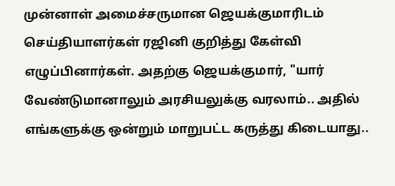முன்னாள் அமைச்சருமான ஜெயக்குமாரிடம் செய்தியாளர்கள் ரஜினி குறித்து கேள்வி எழுப்பினார்கள். அதற்கு ஜெயக்குமார், "யார் வேண்டுமானாலும் அரசியலுக்கு வரலாம்.. அதில் எங்களுக்கு ஒன்றும் மாறுபட்ட கருத்து கிடையாது..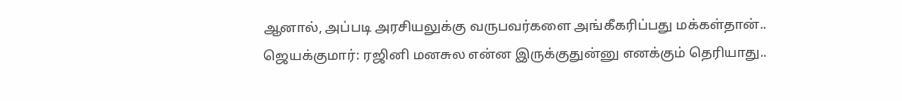ஆனால், அப்படி அரசியலுக்கு வருபவர்களை அங்கீகரிப்பது மக்கள்தான்..
ஜெயக்குமார்: ரஜினி மனசுல என்ன இருக்குதுன்னு எனக்கும் தெரியாது..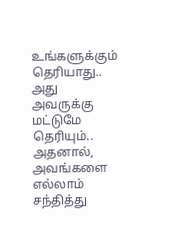உங்களுக்கும் தெரியாது.. அது அவருக்கு மட்டுமே தெரியும்.. அதனால், அவங்களை எல்லாம் சந்தித்து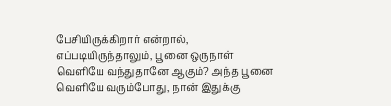பேசியிருக்கிறார் என்றால், எப்படியிருந்தாலும், பூனை ஒருநாள் வெளியே வந்துதானே ஆகும்? அந்த பூனை வெளியே வரும்போது, நான் இதுக்கு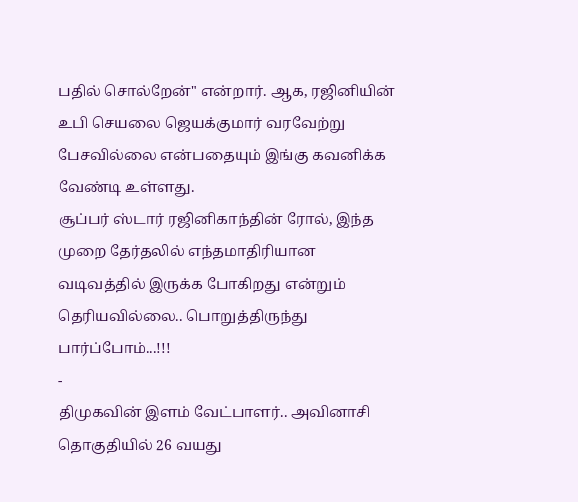பதில் சொல்றேன்" என்றார். ஆக, ரஜினியின் உபி செயலை ஜெயக்குமார் வரவேற்று பேசவில்லை என்பதையும் இங்கு கவனிக்க வேண்டி உள்ளது.
சூப்பர் ஸ்டார் ரஜினிகாந்தின் ரோல், இந்த முறை தேர்தலில் எந்தமாதிரியான வடிவத்தில் இருக்க போகிறது என்றும் தெரியவில்லை.. பொறுத்திருந்து பார்ப்போம்...!!!
-
திமுகவின் இளம் வேட்பாளர்.. அவினாசி தொகுதியில் 26 வயது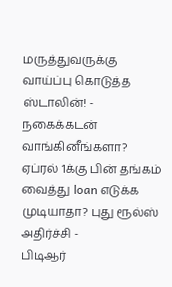மருத்துவருக்கு வாய்ப்பு கொடுத்த ஸ்டாலின்! -
நகைக்கடன் வாங்கினீங்களா? ஏப்ரல் 1க்கு பின் தங்கம் வைத்து loan எடுக்க முடியாதா? புது ரூல்ஸ் அதிர்ச்சி -
பிடிஆர்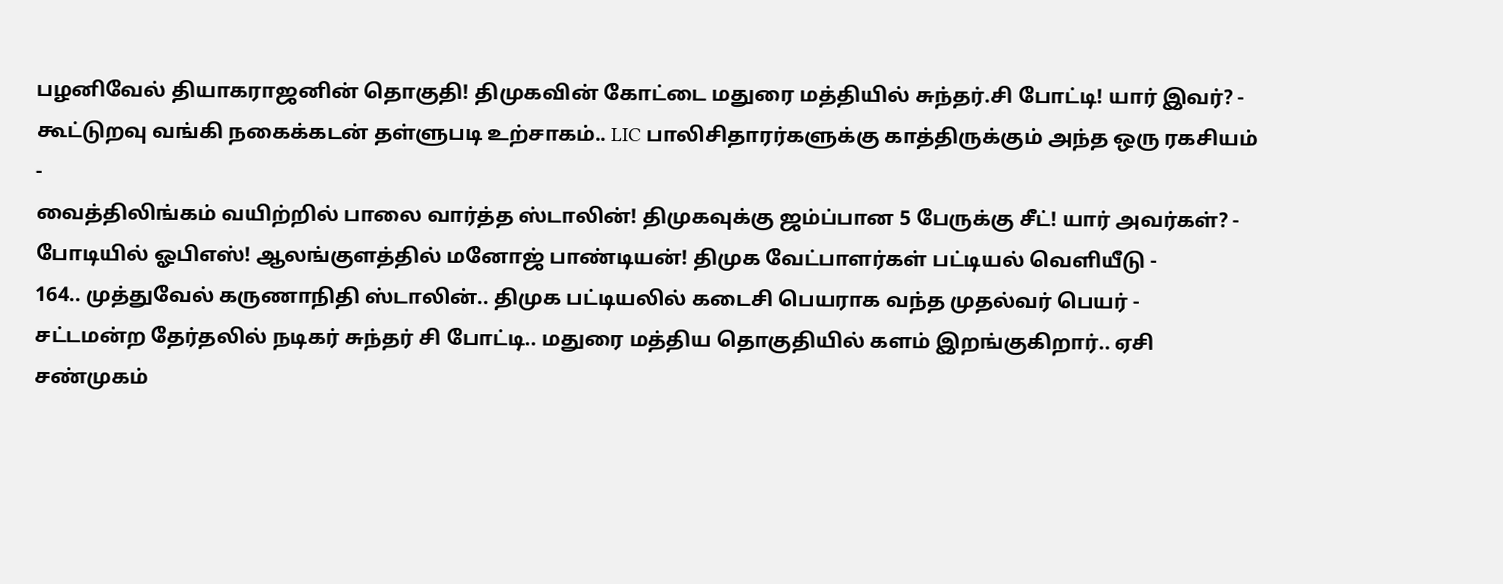பழனிவேல் தியாகராஜனின் தொகுதி! திமுகவின் கோட்டை மதுரை மத்தியில் சுந்தர்.சி போட்டி! யார் இவர்? -
கூட்டுறவு வங்கி நகைக்கடன் தள்ளுபடி உற்சாகம்.. LIC பாலிசிதாரர்களுக்கு காத்திருக்கும் அந்த ஒரு ரகசியம் -
வைத்திலிங்கம் வயிற்றில் பாலை வார்த்த ஸ்டாலின்! திமுகவுக்கு ஜம்ப்பான 5 பேருக்கு சீட்! யார் அவர்கள்? -
போடியில் ஓபிஎஸ்! ஆலங்குளத்தில் மனோஜ் பாண்டியன்! திமுக வேட்பாளர்கள் பட்டியல் வெளியீடு -
164.. முத்துவேல் கருணாநிதி ஸ்டாலின்.. திமுக பட்டியலில் கடைசி பெயராக வந்த முதல்வர் பெயர் -
சட்டமன்ற தேர்தலில் நடிகர் சுந்தர் சி போட்டி.. மதுரை மத்திய தொகுதியில் களம் இறங்குகிறார்.. ஏசி சண்முகம்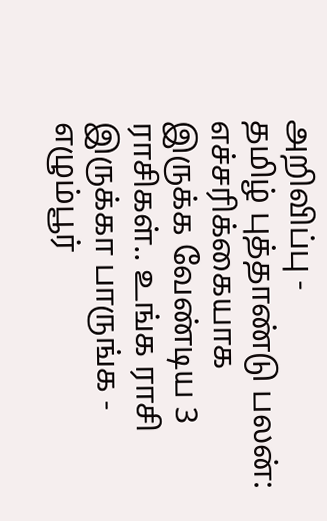அறிவிப்பு -
தமிழ் புத்தாண்டு பலன்: எச்சரிக்கையாக இருக்க வேண்டிய 3 ராசிகள்.. உங்க ராசி இருக்கா பாருங்க -
எழும்பூர்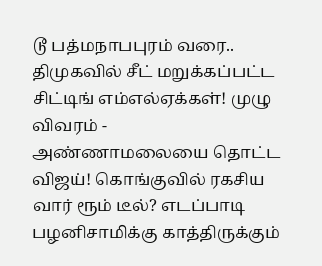டூ பத்மநாபபுரம் வரை.. திமுகவில் சீட் மறுக்கப்பட்ட சிட்டிங் எம்எல்ஏக்கள்! முழு விவரம் -
அண்ணாமலையை தொட்ட விஜய்! கொங்குவில் ரகசிய வார் ரூம் டீல்? எடப்பாடி பழனிசாமிக்கு காத்திருக்கும்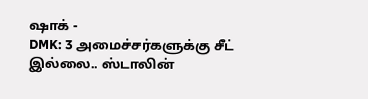ஷாக் -
DMK: 3 அமைச்சர்களுக்கு சீட் இல்லை.. ஸ்டாலின்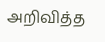அறிவித்த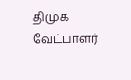திமுக வேட்பாளர்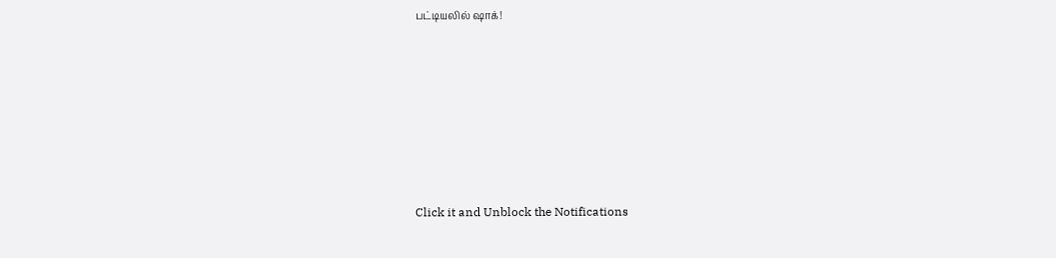பட்டியலில் ஷாக்!












Click it and Unblock the Notifications